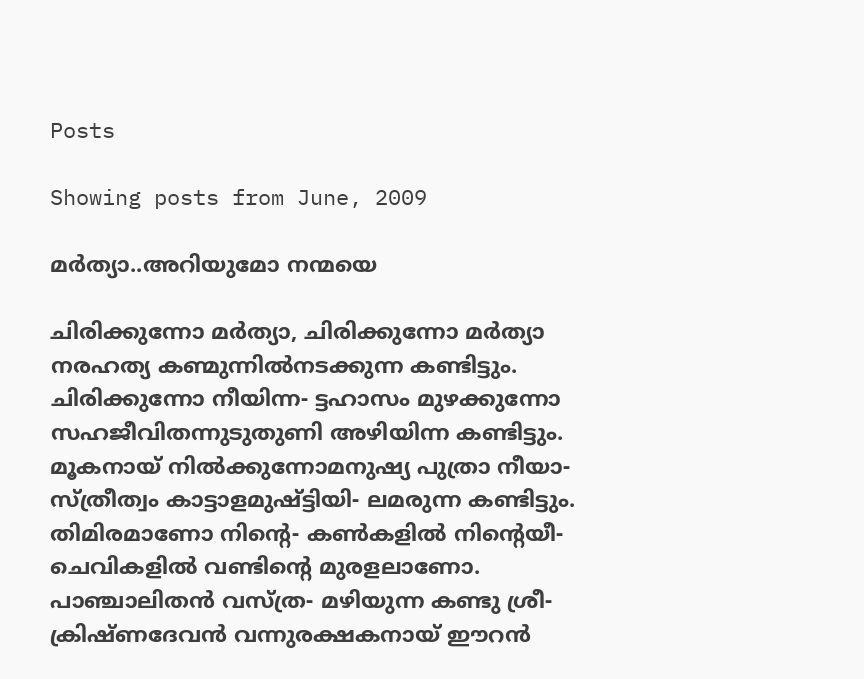Posts

Showing posts from June, 2009

മര്‍ത്യാ..അറിയുമോ നന്മയെ

ചിരിക്കുന്നോ മര്‍ത്യാ, ചിരിക്കുന്നോ മര്‍ത്യാ നരഹത്യ കണ്മുന്നില്‍നടക്കുന്ന കണ്ടിട്ടും. ചിരിക്കുന്നോ നീയിന്ന- ട്ടഹാസം മുഴക്കുന്നോ സഹജീവിതന്നുടുതുണി അഴിയിന്ന കണ്ടിട്ടും. മൂകനായ് നില്‍ക്കുന്നോമനുഷ്യ പുത്രാ നീയാ- സ്ത്രീത്വം കാട്ടാളമുഷ്ട്ടിയി- ലമരുന്ന കണ്ടിട്ടും. തിമിരമാണോ നിന്റെ- കണ്‍കളില്‍ നിന്റെയീ- ചെവികളില്‍ വണ്ടിന്റെ മുരളലാണോ. പാഞ്ചാലിതന്‍ വസ്ത്ര- മഴിയുന്ന കണ്ടു ശ്രീ- ക്രിഷ്ണദേവന്‍ വന്നുരക്ഷകനായ് ഈറന്‍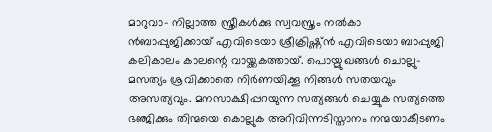മാറുവാ- നില്ലാത്ത സ്ത്രീകള്‍ക്കു സ്വവസ്ത്രം നല്‍കാ ന്‍ബാപ്പുജിക്കായ് എവിടെയാ ശ്രീക്രിഷ്ണ്ന്‍ എവിടെയാ ബാപ്പുജി കലികാലം കാലന്റെ വായ്ക്കകത്തായ്. പൊയ്മുഖങ്ങള്‍ ചൊല്ലു- മസത്യം ശ്രവിക്കാതെ നിര്‍ണയിക്കൂ നിങ്ങള്‍ സതയവും അസത്യവും. മനസാക്ഷിപ്പറയുന്ന സത്യങ്ങള്‍ ചെയ്യുക സത്യത്തെ ഭഞ്ജിക്കും തിന്മയെ കൊല്ലുക അറിവിന്നടിസ്താനം നന്മയാകീടണം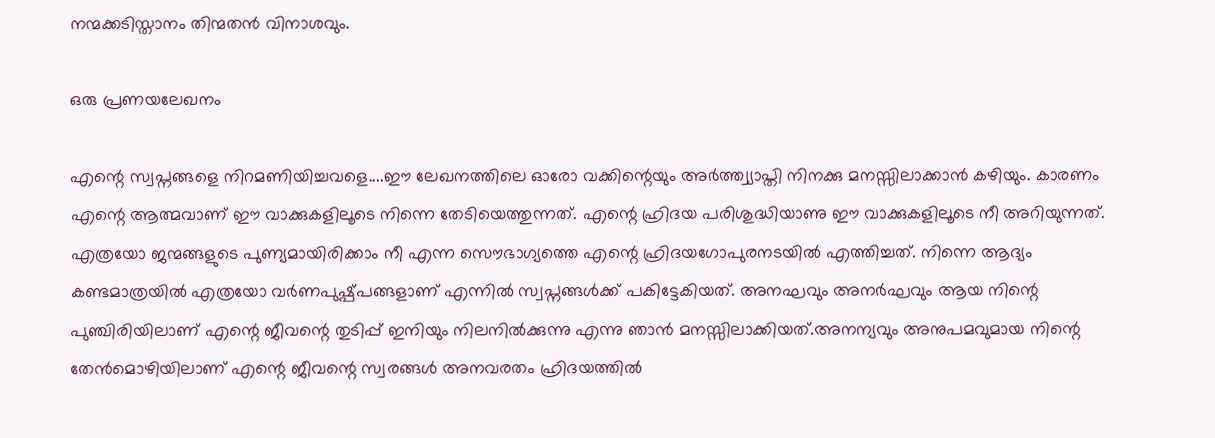നന്മക്കടിസ്താനം തിന്മതന്‍ വിനാശവും.

ഒരു പ്രണയലേഖനം

എന്റെ സ്വപ്നങ്ങളെ നിറമണിയിച്ചവളെ....ഈ ലേഖനത്തിലെ ഓരോ വക്കിന്റെയും അര്‍ത്ത്വ്യാപ്തി നിനക്കു മനസ്സിലാക്കാന്‍ കഴിയും. കാരണം എന്റെ ആത്മവാണ് ഈ വാക്കുകളിലൂടെ നിന്നെ തേടിയെത്തുന്നത്. എന്റെ ഹ്രിദയ പരിശുദ്ധിയാണു ഈ വാക്കുകളിലൂടെ നീ അറിയുന്നത്. എത്രയോ ജന്മങ്ങളുടെ പുണ്യമായിരിക്കാം നീ എന്ന സൌഭാഗ്യത്തെ എന്റെ ഹ്രിദയഗോപുരനടയില്‍ എത്തിച്ചത്. നിന്നെ ആദ്യം കണ്ടമാത്രയില്‍ എത്രയോ വര്‍ണപുഷ്പ്പങ്ങളാണ് എന്നില്‍ സ്വപ്നങ്ങള്‍ക്ക് പകിട്ടേകിയത്. അനഘവും അനര്‍ഘവും ആയ നിന്റെ പുഞ്ചിരിയിലാണ് എന്റെ ജീവന്റെ തുടിപ്പ് ഇനിയും നിലനില്‍ക്കുന്നു എന്നു ഞാന്‍ മനസ്സിലാക്കിയത്.അനന്യവും അനുപമവുമായ നിന്റെ തേന്‍മൊഴിയിലാണ് എന്റെ ജീവന്റെ സ്വരങ്ങള്‍ അനവരതം ഹ്രിദയത്തില്‍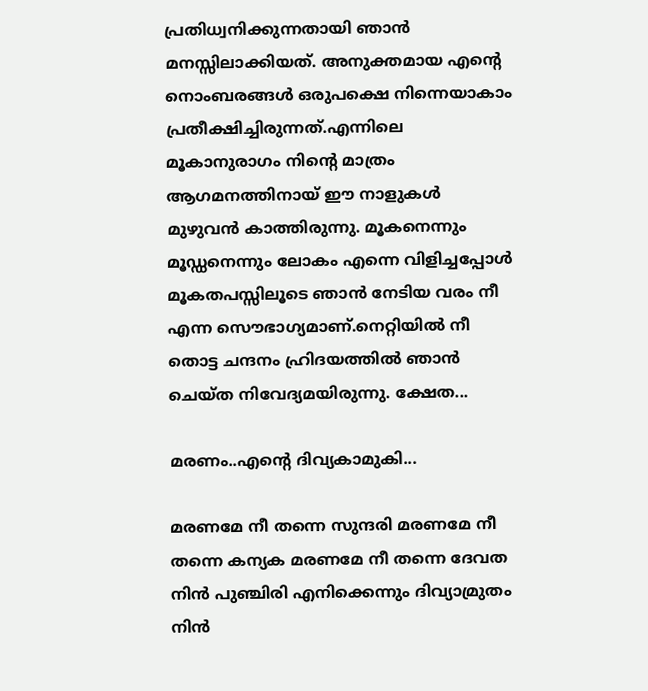പ്രതിധ്വനിക്കുന്നതായി ഞാന്‍ മനസ്സിലാക്കിയത്. അനുക്തമായ എന്റെ നൊംബരങ്ങള്‍ ഒരുപക്ഷെ നിന്നെയാകാം പ്രതീക്ഷിച്ചിരുന്നത്.എന്നിലെ മൂകാനുരാഗം നിന്റെ മാത്രം ആഗമനത്തിനായ് ഈ നാളുകള്‍ മുഴുവന്‍ കാത്തിരുന്നു. മൂകനെന്നും മൂഡ്ഡനെന്നും ലോകം എന്നെ വിളിച്ചപ്പോള്‍ മൂകതപസ്സിലൂടെ ഞാന്‍ നേടിയ വരം നീ എന്ന സൌഭാഗ്യമാണ്.നെറ്റിയില്‍ നീ തൊട്ട ചന്ദനം ഹ്രിദയത്തില്‍ ഞാന്‍ ചെയ്ത നിവേദ്യമയിരുന്നു. ക്ഷേത...

മരണം..എന്റെ ദിവ്യകാമുകി...

മരണമേ നീ തന്നെ സുന്ദരി മരണമേ നീ തന്നെ കന്യക മരണമേ നീ തന്നെ ദേവത നിന്‍ പുഞ്ചിരി എനിക്കെന്നും ദിവ്യാമ്രുതം നിന്‍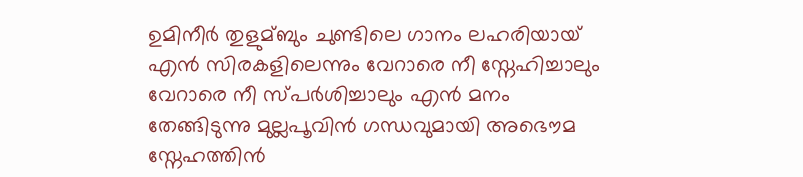ഉമിനീര്‍ തുളുമ്ബും ചുണ്ടിലെ ഗാനം ലഹരിയായ് എന്‍ സിരകളിലെന്നും വേറാരെ നീ സ്നേഹിച്ചാലും വേറാരെ നീ സ്പര്‍ശിച്ചാലും എന്‍ മനം തേങ്ങിടുന്നു മുല്ലപൂവിന്‍ ഗന്ധവുമാ‍യി അഭൌമ സ്നേഹത്തിന്‍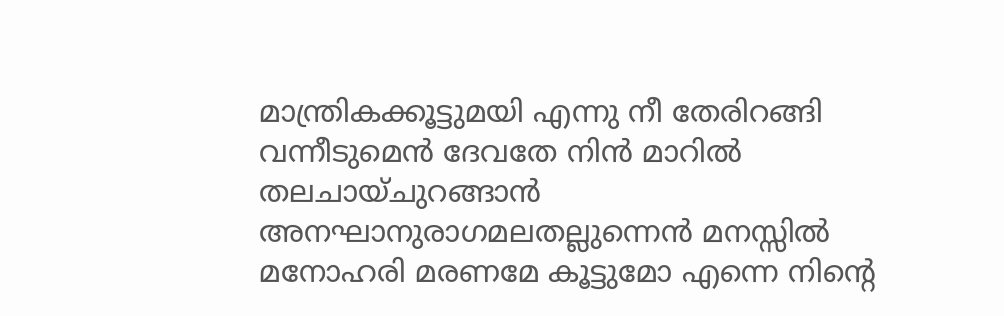മാന്ത്രികക്കൂട്ടുമയി എന്നു നീ തേരിറങ്ങി വന്നീടുമെന്‍ ദേവതേ നിന്‍ മാറില്‍ തലചായ്ചുറങ്ങാന്‍ അനഘാനുരാഗമലതല്ലുന്നെന്‍ ‍മനസ്സില്‍ മനോഹരി മരണമേ കൂട്ടുമോ എന്നെ നിന്റെ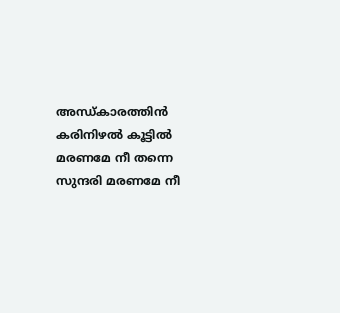അന്ധ്കാരത്തിന്‍ കരിനിഴല്‍ കൂട്ടില്‍ മരണമേ നീ തന്നെ സുന്ദരി മരണമേ നീ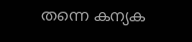തന്നെ കന്യക